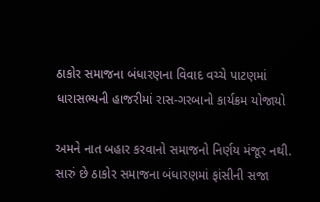ઠાકોર સમાજના બંધારણના વિવાદ વચ્ચે પાટણમાં ધારાસભ્યની હાજરીમાં રાસ-ગરબાનો કાર્યક્રમ યોજાયો

અમને નાત બહાર કરવાનો સમાજનો નિર્ણય મંજૂર નથી. સારું છે ઠાકોર સમાજના બંધારણમાં ફાંસીની સજા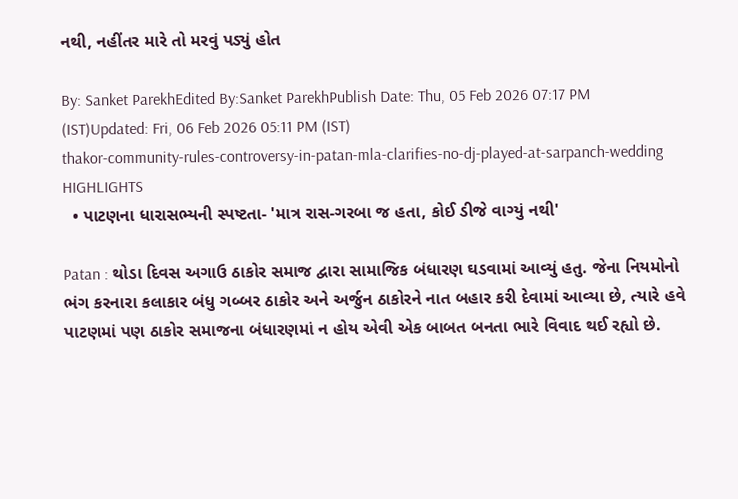નથી, નહીંતર મારે તો મરવું પડ્યું હોત

By: Sanket ParekhEdited By:Sanket ParekhPublish Date: Thu, 05 Feb 2026 07:17 PM (IST)Updated: Fri, 06 Feb 2026 05:11 PM (IST)
thakor-community-rules-controversy-in-patan-mla-clarifies-no-dj-played-at-sarpanch-wedding
HIGHLIGHTS
  • પાટણના ધારાસભ્યની સ્પષ્ટતા- 'માત્ર રાસ-ગરબા જ હતા, કોઈ ડીજે વાગ્યું નથી'

Patan : થોડા દિવસ અગાઉ ઠાકોર સમાજ દ્વારા સામાજિક બંધારણ ઘડવામાં આવ્યું હતુ. જેના નિયમોનો ભંગ કરનારા કલાકાર બંધુ ગબ્બર ઠાકોર અને અર્જુન ઠાકોરને નાત બહાર કરી દેવામાં આવ્યા છે, ત્યારે હવે પાટણમાં પણ ઠાકોર સમાજના બંધારણમાં ન હોય એવી એક બાબત બનતા ભારે વિવાદ થઈ રહ્યો છે.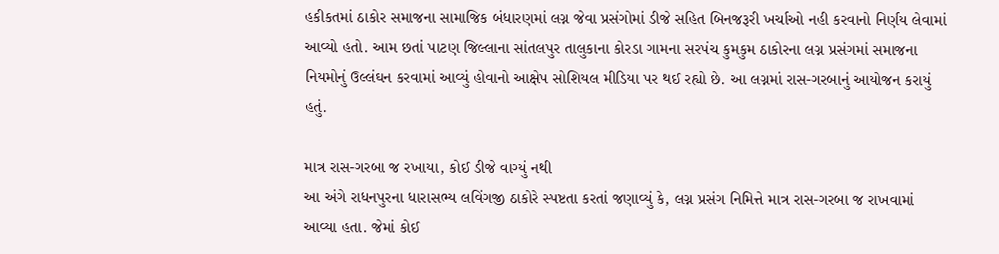હકીકતમાં ઠાકોર સમાજના સામાજિક બંધારણમાં લગ્ન જેવા પ્રસંગોમાં ડીજે સહિત બિનજરૂરી ખર્ચાઓ નહી કરવાનો નિર્ણય લેવામાં આવ્યો હતો. આમ છતાં પાટણ જિલ્લાના સાંતલપુર તાલુકાના કોરડા ગામના સરપંચ કુમકુમ ઠાકોરના લગ્ન પ્રસંગમાં સમાજના નિયમોનું ઉલ્લંઘન કરવામાં આવ્યું હોવાનો આક્ષેપ સોશિયલ મીડિયા પર થઈ રહ્યો છે. આ લગ્નમાં રાસ-ગરબાનું આયોજન કરાયું હતું.

માત્ર રાસ-ગરબા જ રખાયા, કોઈ ડીજે વાગ્યું નથી
આ અંગે રાધનપુરના ધારાસભ્ય લવિંગજી ઠાકોરે સ્પષ્ટતા કરતાં જણાવ્યું કે, લગ્ન પ્રસંગ નિમિત્તે માત્ર રાસ-ગરબા જ રાખવામાં આવ્યા હતા. જેમાં કોઈ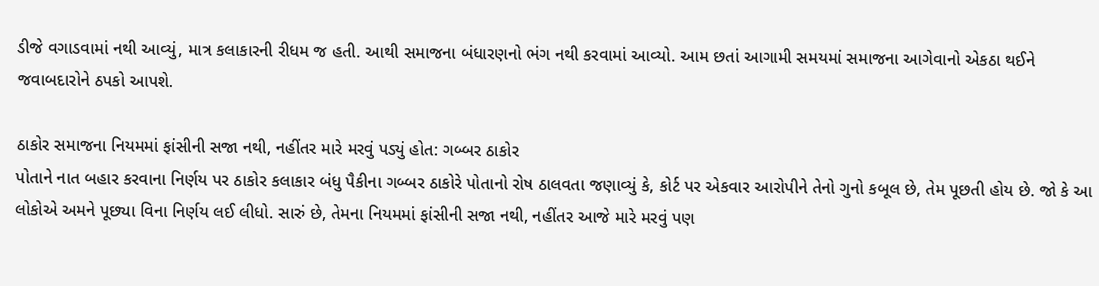ડીજે વગાડવામાં નથી આવ્યું, માત્ર કલાકારની રીધમ જ હતી. આથી સમાજના બંધારણનો ભંગ નથી કરવામાં આવ્યો. આમ છતાં આગામી સમયમાં સમાજના આગેવાનો એકઠા થઈને જવાબદારોને ઠપકો આપશે.

ઠાકોર સમાજના નિયમમાં ફાંસીની સજા નથી, નહીંતર મારે મરવું પડ્યું હોત: ગબ્બર ઠાકોર
પોતાને નાત બહાર કરવાના નિર્ણય પર ઠાકોર કલાકાર બંધુ પૈકીના ગબ્બર ઠાકોરે પોતાનો રોષ ઠાલવતા જણાવ્યું કે, કોર્ટ પર એકવાર આરોપીને તેનો ગુનો કબૂલ છે, તેમ પૂછતી હોય છે. જો કે આ લોકોએ અમને પૂછ્યા વિના નિર્ણય લઈ લીધો. સારું છે, તેમના નિયમમાં ફાંસીની સજા નથી, નહીંતર આજે મારે મરવું પણ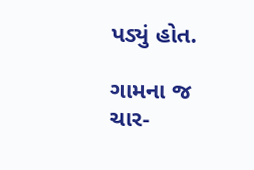પડ્યું હોત.

ગામના જ ચાર-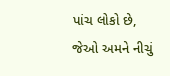પાંચ લોકો છે, જેઓ અમને નીચું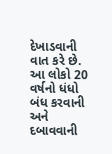દેખાડવાની વાત કરે છે. આ લોકો 20 વર્ષનો ધંધો બંધ કરવાની અને દબાવવાની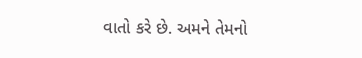વાતો કરે છે. અમને તેમનો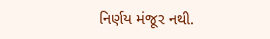નિર્ણય મંજૂર નથી.